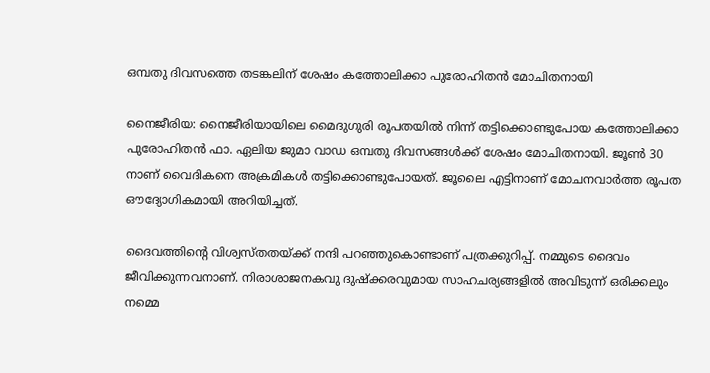ഒമ്പതു ദിവസത്തെ തടങ്കലിന് ശേഷം കത്തോലിക്കാ പുരോഹിതന്‍ മോചിതനായി

നൈജീരിയ: നൈജീരിയായിലെ മൈദുഗുരി രൂപതയില്‍ നിന്ന് തട്ടിക്കൊണ്ടുപോയ കത്തോലിക്കാ പുരോഹിതന്‍ ഫാ. ഏലിയ ജുമാ വാഡ ഒമ്പതു ദിവസങ്ങള്‍ക്ക് ശേഷം മോചിതനായി. ജൂണ്‍ 30 നാണ് വൈദികനെ അക്രമികള്‍ തട്ടിക്കൊണ്ടുപോയത്. ജൂലൈ എട്ടിനാണ് മോചനവാര്‍ത്ത രൂപത ഔദ്യോഗികമായി അറിയിച്ചത്.

ദൈവത്തിന്റെ വിശ്വസ്തതയ്ക്ക് നന്ദി പറഞ്ഞുകൊണ്ടാണ് പത്രക്കുറിപ്പ്. നമ്മുടെ ദൈവം ജീവിക്കുന്നവനാണ്. നിരാശാജനകവു ദുഷ്‌ക്കരവുമായ സാഹചര്യങ്ങളില്‍ അവിടുന്ന് ഒരിക്കലും നമ്മെ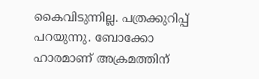കൈവിടുന്നില്ല. പത്രക്കുറിപ്പ് പറയുന്നു. ബോക്കോ ഹാരമാണ് അക്രമത്തിന്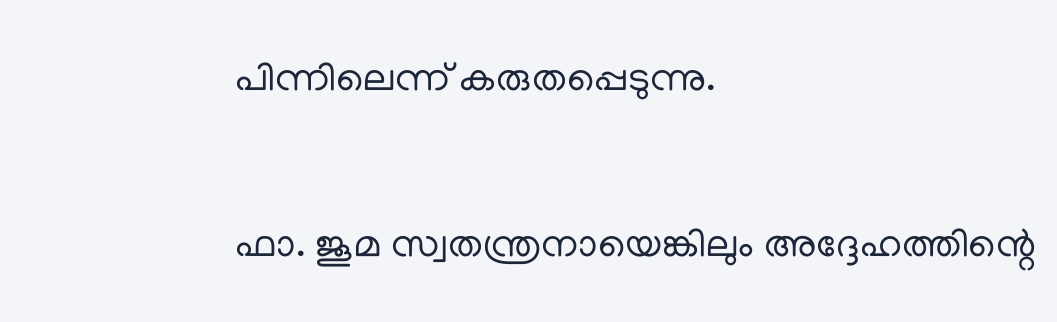പിന്നിലെന്ന് കരുതപ്പെടുന്നു.

ഫാ. ജൂമ സ്വതന്ത്രനായെങ്കിലും അദ്ദേഹത്തിന്റെ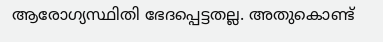ആരോഗ്യസ്ഥിതി ഭേദപ്പെട്ടതല്ല. അതുകൊണ്ട്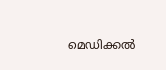മെഡിക്കല്‍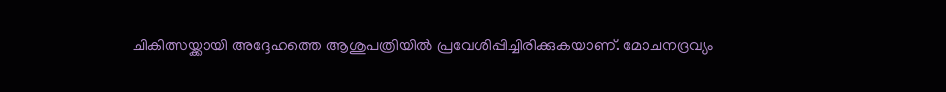ചികിത്സയ്ക്കായി അദ്ദേഹത്തെ ആശുപത്രിയില്‍ പ്രവേശിപ്പിച്ചിരിക്കുകയാണ്. മോചനദ്രവ്യം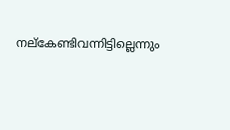നല്‌കേണ്ടിവന്നിട്ടില്ലെന്നും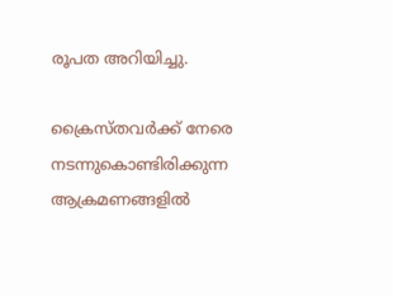രൂപത അറിയിച്ചു.

ക്രൈസ്തവര്‍ക്ക് നേരെ നടന്നുകൊണ്ടിരിക്കുന്ന ആക്രമണങ്ങളില്‍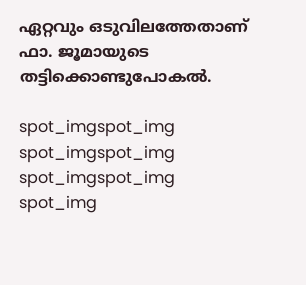ഏറ്റവും ഒടുവിലത്തേതാണ് ഫാ. ജൂമായുടെ തട്ടിക്കൊണ്ടുപോകല്‍.

spot_imgspot_img
spot_imgspot_img
spot_imgspot_img
spot_img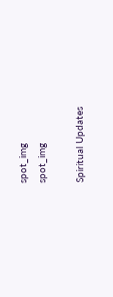spot_img
spot_img

Spiritual Updates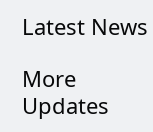Latest News

More Updates